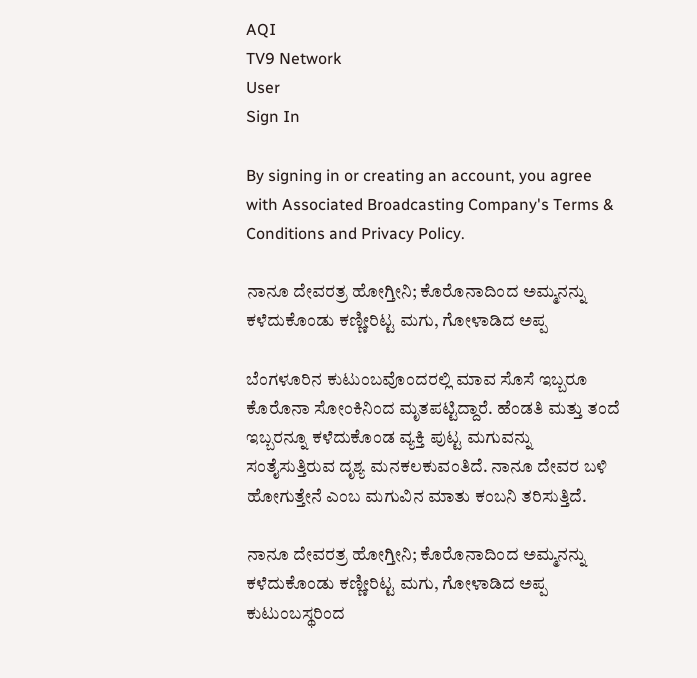AQI
TV9 Network
User
Sign In

By signing in or creating an account, you agree with Associated Broadcasting Company's Terms & Conditions and Privacy Policy.

ನಾನೂ ದೇವರತ್ರ ಹೋಗ್ತೀನಿ; ಕೊರೊನಾದಿಂದ ಅಮ್ಮನನ್ನು ಕಳೆದುಕೊಂಡು ಕಣ್ಣೀರಿಟ್ಟ ಮಗು, ಗೋಳಾಡಿದ ಅಪ್ಪ

ಬೆಂಗಳೂರಿನ ಕುಟುಂಬವೊಂದರಲ್ಲಿ ಮಾವ ಸೊಸೆ ಇಬ್ಬರೂ ಕೊರೊನಾ ಸೋಂಕಿನಿಂದ ಮೃತಪಟ್ಟಿದ್ದಾರೆ. ಹೆಂಡತಿ ಮತ್ತು ತಂದೆ ಇಬ್ಬರನ್ನೂ ಕಳೆದುಕೊಂಡ ವ್ಯಕ್ತಿ ಪುಟ್ಟ ಮಗುವನ್ನು ಸಂತೈಸುತ್ತಿರುವ ದೃಶ್ಯ ಮನಕಲಕುವಂತಿದೆ. ನಾನೂ ದೇವರ ಬಳಿ ಹೋಗುತ್ತೇನೆ ಎಂಬ ಮಗುವಿನ ಮಾತು ಕಂಬನಿ ತರಿಸುತ್ತಿದೆ.

ನಾನೂ ದೇವರತ್ರ ಹೋಗ್ತೀನಿ; ಕೊರೊನಾದಿಂದ ಅಮ್ಮನನ್ನು ಕಳೆದುಕೊಂಡು ಕಣ್ಣೀರಿಟ್ಟ ಮಗು, ಗೋಳಾಡಿದ ಅಪ್ಪ
ಕುಟುಂಬಸ್ಥರಿಂದ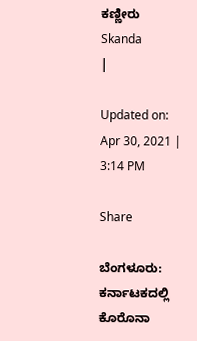ಕಣ್ಣೀರು
Skanda
|

Updated on: Apr 30, 2021 | 3:14 PM

Share

ಬೆಂಗಳೂರು: ಕರ್ನಾಟಕದಲ್ಲಿ ಕೊರೊನಾ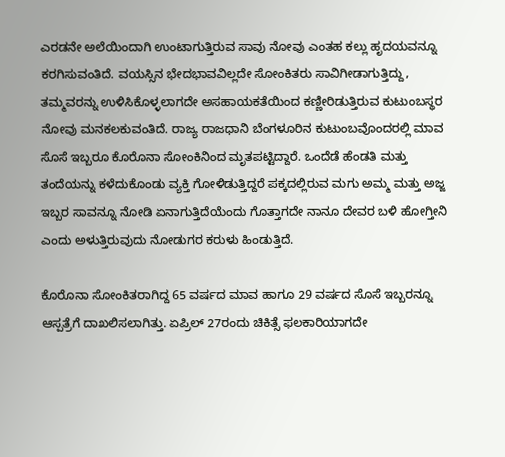ಎರಡನೇ ಅಲೆಯಿಂದಾಗಿ ಉಂಟಾಗುತ್ತಿರುವ ಸಾವು ನೋವು ಎಂತಹ ಕಲ್ಲು ಹೃದಯವನ್ನೂ ಕರಗಿಸುವಂತಿದೆ. ವಯಸ್ಸಿನ ಭೇದಭಾವವಿಲ್ಲದೇ ಸೋಂಕಿತರು ಸಾವಿಗೀಡಾಗುತ್ತಿದ್ದು, ತಮ್ಮವರನ್ನು ಉಳಿಸಿಕೊಳ್ಳಲಾಗದೇ ಅಸಹಾಯಕತೆಯಿಂದ ಕಣ್ಣೀರಿಡುತ್ತಿರುವ ಕುಟುಂಬಸ್ಥರ ನೋವು ಮನಕಲಕುವಂತಿದೆ. ರಾಜ್ಯ ರಾಜಧಾನಿ ಬೆಂಗಳೂರಿನ ಕುಟುಂಬವೊಂದರಲ್ಲಿ ಮಾವ ಸೊಸೆ ಇಬ್ಬರೂ ಕೊರೊನಾ ಸೋಂಕಿನಿಂದ ಮೃತಪಟ್ಟಿದ್ದಾರೆ. ಒಂದೆಡೆ ಹೆಂಡತಿ ಮತ್ತು ತಂದೆಯನ್ನು ಕಳೆದುಕೊಂಡು ವ್ಯಕ್ತಿ ಗೋಳಿಡುತ್ತಿದ್ದರೆ ಪಕ್ಕದಲ್ಲಿರುವ ಮಗು ಅಮ್ಮ ಮತ್ತು ಅಜ್ಜ ಇಬ್ಬರ ಸಾವನ್ನೂ ನೋಡಿ ಏನಾಗುತ್ತಿದೆಯೆಂದು ಗೊತ್ತಾಗದೇ ನಾನೂ ದೇವರ ಬಳಿ ಹೋಗ್ತೀನಿ ಎಂದು ಅಳುತ್ತಿರುವುದು ನೋಡುಗರ ಕರುಳು ಹಿಂಡುತ್ತಿದೆ.

ಕೊರೊನಾ ಸೋಂಕಿತರಾಗಿದ್ದ 65 ವರ್ಷದ ಮಾವ ಹಾಗೂ 29 ವರ್ಷದ ಸೊಸೆ ಇಬ್ಬರನ್ನೂ ಆಸ್ಪತ್ರೆಗೆ ದಾಖಲಿಸಲಾಗಿತ್ತು. ಏಪ್ರಿಲ್ 27ರಂದು ಚಿಕಿತ್ಸೆ ಫಲಕಾರಿಯಾಗದೇ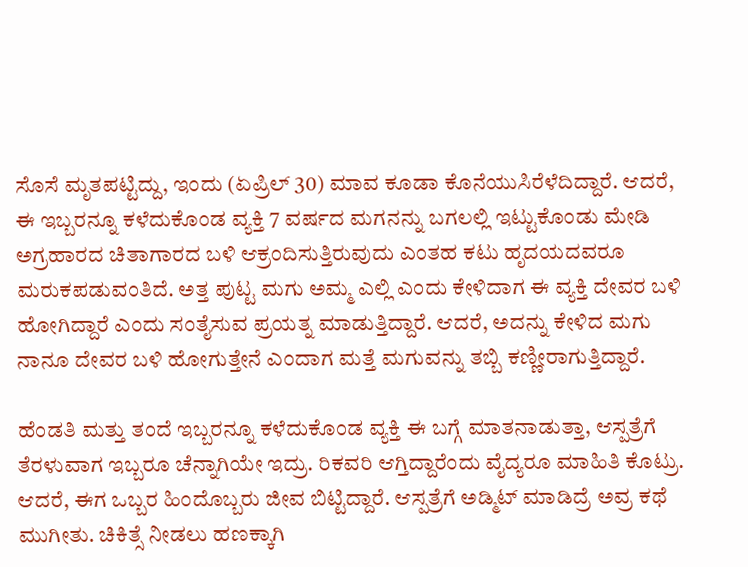ಸೊಸೆ ಮೃತಪಟ್ಟಿದ್ದು, ಇಂದು (ಏಪ್ರಿಲ್ 30) ಮಾವ ಕೂಡಾ ಕೊನೆಯುಸಿರೆಳೆದಿದ್ದಾರೆ. ಆದರೆ, ಈ ಇಬ್ಬರನ್ನೂ ಕಳೆದುಕೊಂಡ ವ್ಯಕ್ತಿ 7 ವರ್ಷದ ಮಗನನ್ನು ಬಗಲಲ್ಲಿ ಇಟ್ಟುಕೊಂಡು ಮೇಡಿ ಅಗ್ರಹಾರದ ಚಿತಾಗಾರದ ಬಳಿ ಆಕ್ರಂದಿಸುತ್ತಿರುವುದು ಎಂತಹ ಕಟು ಹೃದಯದವರೂ ಮರುಕಪಡುವಂತಿದೆ. ಅತ್ತ ಪುಟ್ಟ ಮಗು ಅಮ್ಮ ಎಲ್ಲಿ ಎಂದು ಕೇಳಿದಾಗ ಈ ವ್ಯಕ್ತಿ ದೇವರ ಬಳಿ ಹೋಗಿದ್ದಾರೆ ಎಂದು ಸಂತೈಸುವ ಪ್ರಯತ್ನ ಮಾಡುತ್ತಿದ್ದಾರೆ. ಆದರೆ, ಅದನ್ನು ಕೇಳಿದ ಮಗು ನಾನೂ ದೇವರ ಬಳಿ ಹೋಗುತ್ತೇನೆ ಎಂದಾಗ ಮತ್ತೆ ಮಗುವನ್ನು ತಬ್ಬಿ ಕಣ್ಣೀರಾಗುತ್ತಿದ್ದಾರೆ.

ಹೆಂಡತಿ ಮತ್ತು ತಂದೆ ಇಬ್ಬರನ್ನೂ ಕಳೆದುಕೊಂಡ ವ್ಯಕ್ತಿ ಈ ಬಗ್ಗೆ ಮಾತನಾಡುತ್ತಾ, ಆಸ್ಪತ್ರೆಗೆ ತೆರಳುವಾಗ ಇಬ್ಬರೂ ಚೆನ್ನಾಗಿಯೇ ಇದ್ರು. ರಿಕವರಿ ಆಗ್ತಿದ್ದಾರೆಂದು ವೈದ್ಯರೂ ಮಾಹಿತಿ ಕೊಟ್ರು. ಆದರೆ, ಈಗ ಒಬ್ಬರ ಹಿಂದೊಬ್ಬರು ಜೀವ ಬಿಟ್ಟಿದ್ದಾರೆ. ಆಸ್ಪತ್ರೆಗೆ ಅಡ್ಮಿಟ್‌ ಮಾಡಿದ್ರೆ ಅವ್ರ ಕಥೆ ಮುಗೀತು. ಚಿಕಿತ್ಸೆ ನೀಡಲು ಹಣಕ್ಕಾಗಿ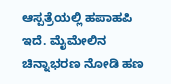ಆಸ್ಪತ್ರೆಯಲ್ಲಿ ಹಪಾಹಪಿ ಇದೆ. ಮೈಮೇಲಿನ ಚಿನ್ನಾಭರಣ ನೋಡಿ ಹಣ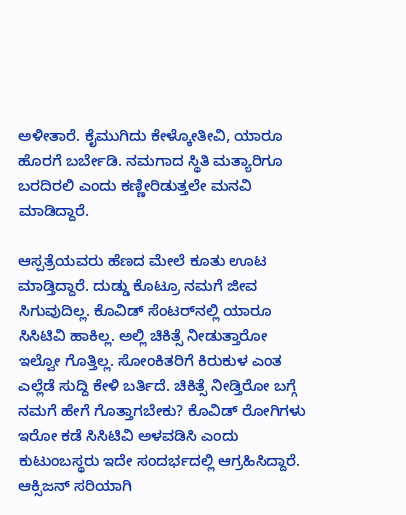ಅಳೀತಾರೆ. ಕೈಮುಗಿದು ಕೇಳ್ಕೋತೀವಿ, ಯಾರೂ ಹೊರಗೆ ಬರ್ಬೇಡಿ. ನಮಗಾದ ಸ್ಥಿತಿ ಮತ್ಯಾರಿಗೂ ಬರದಿರಲಿ ಎಂದು ಕಣ್ಣೀರಿಡುತ್ತಲೇ ಮನವಿ ಮಾಡಿದ್ದಾರೆ.

ಆಸ್ಪತ್ರೆಯವರು ಹೆಣದ ಮೇಲೆ ಕೂತು ಊಟ ಮಾಡ್ತಿದ್ದಾರೆ. ದುಡ್ಡು ಕೊಟ್ರೂ ನಮಗೆ ಜೀವ ಸಿಗುವುದಿಲ್ಲ. ಕೊವಿಡ್‌ ಸೆಂಟರ್‌ನಲ್ಲಿ ಯಾರೂ ಸಿಸಿಟಿವಿ ಹಾಕಿಲ್ಲ. ಅಲ್ಲಿ ಚಿಕಿತ್ಸೆ ನೀಡುತ್ತಾರೋ ಇಲ್ವೋ ಗೊತ್ತಿಲ್ಲ. ಸೋಂಕಿತರಿಗೆ ಕಿರುಕುಳ ಎಂತ ಎಲ್ಲೆಡೆ ಸುದ್ದಿ ಕೇಳಿ ಬರ್ತಿದೆ. ಚಿಕಿತ್ಸೆ ನೀಡ್ತಿರೋ ಬಗ್ಗೆ ನಮಗೆ ಹೇಗೆ ಗೊತ್ತಾಗಬೇಕು? ಕೊವಿಡ್‌ ರೋಗಿಗಳು ಇರೋ ಕಡೆ ಸಿಸಿಟಿವಿ ಅಳವಡಿಸಿ ಎಂದು ಕುಟುಂಬಸ್ಥರು ಇದೇ ಸಂದರ್ಭದಲ್ಲಿ ಆಗ್ರಹಿಸಿದ್ದಾರೆ. ಆಕ್ಸಿಜನ್ ಸರಿಯಾಗಿ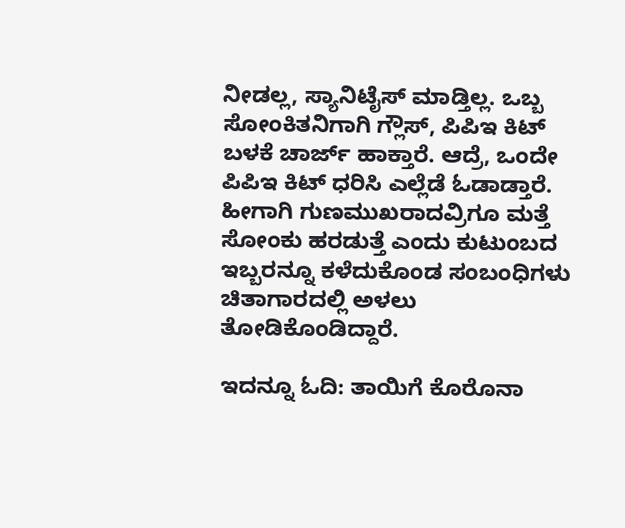ನೀಡಲ್ಲ, ಸ್ಯಾನಿಟೈಸ್‌ ಮಾಡ್ತಿಲ್ಲ. ಒಬ್ಬ ಸೋಂಕಿತನಿಗಾಗಿ ಗ್ಲೌಸ್‌, ಪಿಪಿಇ ಕಿಟ್‌ ಬಳಕೆ ಚಾರ್ಜ್‌ ಹಾಕ್ತಾರೆ. ಆದ್ರೆ, ಒಂದೇ ಪಿಪಿಇ ಕಿಟ್‌ ಧರಿಸಿ ಎಲ್ಲೆಡೆ ಓಡಾಡ್ತಾರೆ. ಹೀಗಾಗಿ ಗುಣಮುಖರಾದವ್ರಿಗೂ ಮತ್ತೆ ಸೋಂಕು ಹರಡುತ್ತೆ ಎಂದು ಕುಟುಂಬದ ಇಬ್ಬರನ್ನೂ ಕಳೆದುಕೊಂಡ ಸಂಬಂಧಿಗಳು ಚಿತಾಗಾರದಲ್ಲಿ ಅಳಲು ತೋಡಿಕೊಂಡಿದ್ದಾರೆ.

ಇದನ್ನೂ ಓದಿ: ತಾಯಿಗೆ ಕೊರೊನಾ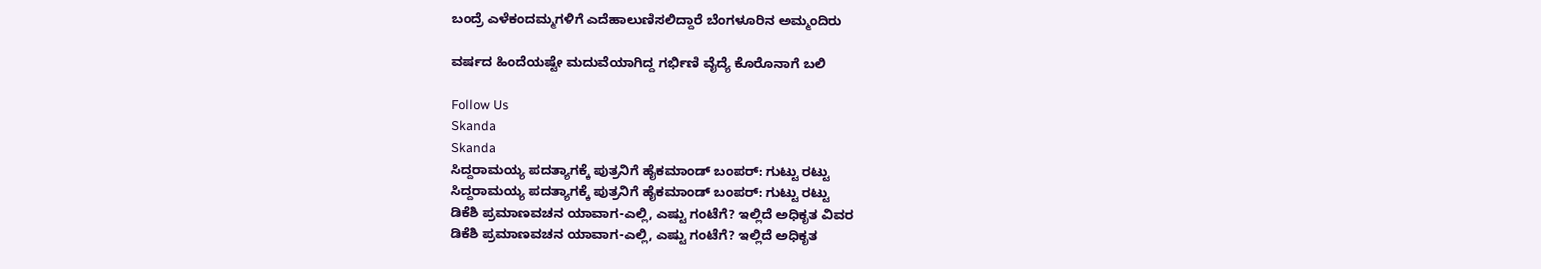ಬಂದ್ರೆ ಎಳೆಕಂದಮ್ಮಗಳಿಗೆ ಎದೆಹಾಲುಣಿಸಲಿದ್ದಾರೆ ಬೆಂಗಳೂರಿನ ಅಮ್ಮಂದಿರು

ವರ್ಷದ ಹಿಂದೆಯಷ್ಟೇ ಮದುವೆಯಾಗಿದ್ದ ಗರ್ಭಿಣಿ ವೈದ್ಯೆ ಕೊರೊನಾಗೆ ಬಲಿ

Follow Us
Skanda
Skanda
ಸಿದ್ದರಾಮಯ್ಯ ಪದತ್ಯಾಗಕ್ಕೆ ಪುತ್ರನಿಗೆ ಹೈಕಮಾಂಡ್ ಬಂಪರ್: ಗುಟ್ಟು ರಟ್ಟು
ಸಿದ್ದರಾಮಯ್ಯ ಪದತ್ಯಾಗಕ್ಕೆ ಪುತ್ರನಿಗೆ ಹೈಕಮಾಂಡ್ ಬಂಪರ್: ಗುಟ್ಟು ರಟ್ಟು
ಡಿಕೆಶಿ ಪ್ರಮಾಣವಚನ ಯಾವಾಗ-ಎಲ್ಲಿ, ಎಷ್ಟು ಗಂಟೆಗೆ? ಇಲ್ಲಿದೆ ಅಧಿಕೃತ ವಿವರ
ಡಿಕೆಶಿ ಪ್ರಮಾಣವಚನ ಯಾವಾಗ-ಎಲ್ಲಿ, ಎಷ್ಟು ಗಂಟೆಗೆ? ಇಲ್ಲಿದೆ ಅಧಿಕೃತ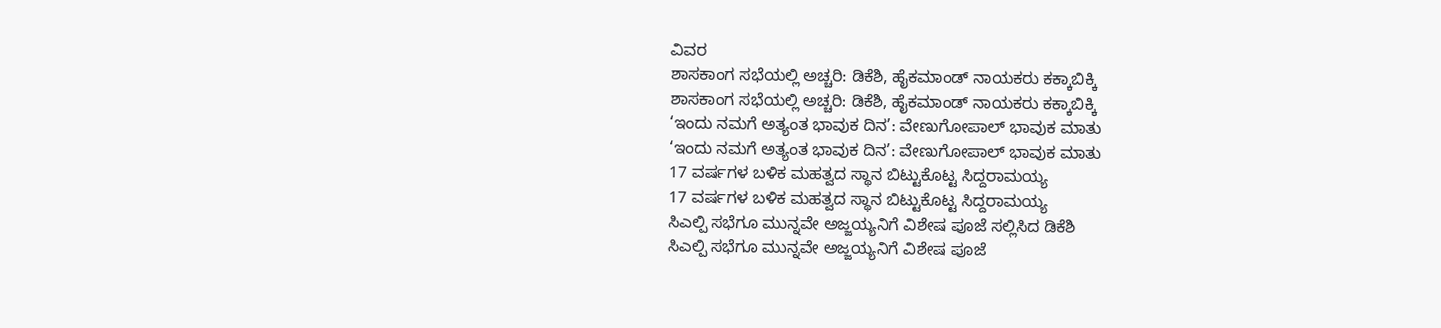ವಿವರ
ಶಾಸಕಾಂಗ ಸಭೆಯಲ್ಲಿ ಅಚ್ಚರಿ: ಡಿಕೆಶಿ, ಹೈಕಮಾಂಡ್ ನಾಯಕರು ಕಕ್ಕಾಬಿಕ್ಕಿ
ಶಾಸಕಾಂಗ ಸಭೆಯಲ್ಲಿ ಅಚ್ಚರಿ: ಡಿಕೆಶಿ, ಹೈಕಮಾಂಡ್ ನಾಯಕರು ಕಕ್ಕಾಬಿಕ್ಕಿ
‘ಇಂದು ನಮಗೆ ಅತ್ಯಂತ ಭಾವುಕ ದಿನ’: ವೇಣುಗೋಪಾಲ್ ಭಾವುಕ ಮಾತು
‘ಇಂದು ನಮಗೆ ಅತ್ಯಂತ ಭಾವುಕ ದಿನ’: ವೇಣುಗೋಪಾಲ್ ಭಾವುಕ ಮಾತು
17 ವರ್ಷಗಳ ಬಳಿಕ ಮಹತ್ವದ ಸ್ಥಾನ ಬಿಟ್ಟುಕೊಟ್ಟ ಸಿದ್ದರಾಮಯ್ಯ
17 ವರ್ಷಗಳ ಬಳಿಕ ಮಹತ್ವದ ಸ್ಥಾನ ಬಿಟ್ಟುಕೊಟ್ಟ ಸಿದ್ದರಾಮಯ್ಯ
ಸಿಎಲ್ಪಿ ಸಭೆಗೂ ಮುನ್ನವೇ ಅಜ್ಜಯ್ಯನಿಗೆ ವಿಶೇಷ ಪೂಜೆ ಸಲ್ಲಿಸಿದ ಡಿಕೆಶಿ
ಸಿಎಲ್ಪಿ ಸಭೆಗೂ ಮುನ್ನವೇ ಅಜ್ಜಯ್ಯನಿಗೆ ವಿಶೇಷ ಪೂಜೆ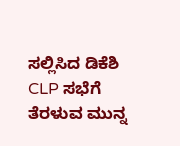ಸಲ್ಲಿಸಿದ ಡಿಕೆಶಿ
CLP ಸಭೆಗೆ ತೆರಳುವ ಮುನ್ನ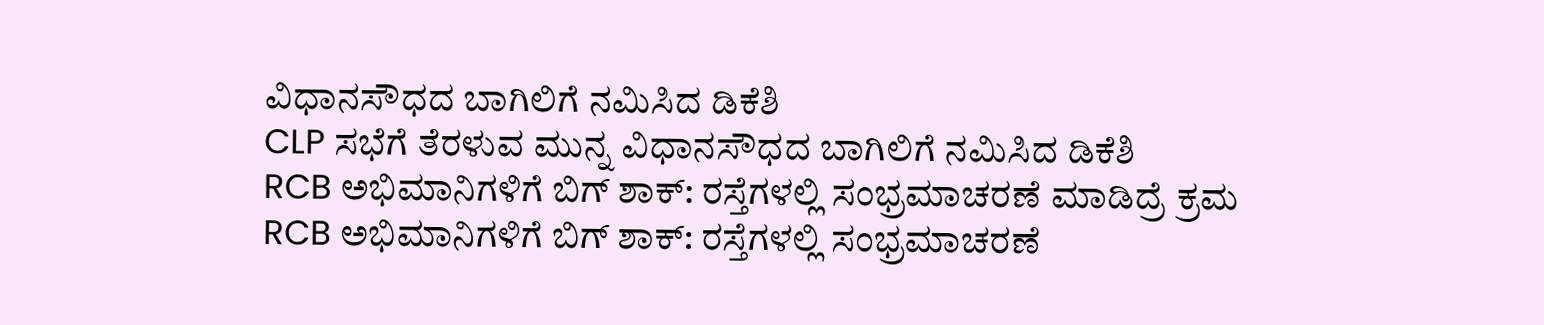ವಿಧಾನಸೌಧದ ಬಾಗಿಲಿಗೆ ನಮಿಸಿದ ಡಿಕೆಶಿ
CLP ಸಭೆಗೆ ತೆರಳುವ ಮುನ್ನ ವಿಧಾನಸೌಧದ ಬಾಗಿಲಿಗೆ ನಮಿಸಿದ ಡಿಕೆಶಿ
RCB ಅಭಿಮಾನಿಗಳಿಗೆ ಬಿಗ್ ಶಾಕ್: ರಸ್ತೆಗಳಲ್ಲಿ ಸಂಭ್ರಮಾಚರಣೆ ಮಾಡಿದ್ರೆ ಕ್ರಮ
RCB ಅಭಿಮಾನಿಗಳಿಗೆ ಬಿಗ್ ಶಾಕ್: ರಸ್ತೆಗಳಲ್ಲಿ ಸಂಭ್ರಮಾಚರಣೆ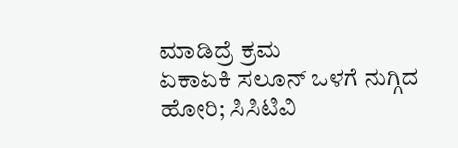ಮಾಡಿದ್ರೆ ಕ್ರಮ
ಏಕಾಏಕಿ ಸಲೂನ್ ಒಳಗೆ ನುಗ್ಗಿದ ಹೋರಿ; ಸಿಸಿಟಿವಿ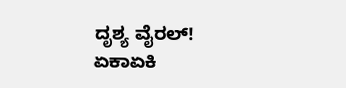ದೃಶ್ಯ ವೈರಲ್!
ಏಕಾಏಕಿ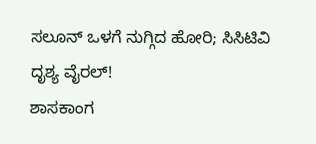ಸಲೂನ್ ಒಳಗೆ ನುಗ್ಗಿದ ಹೋರಿ; ಸಿಸಿಟಿವಿ ದೃಶ್ಯ ವೈರಲ್!
ಶಾಸಕಾಂಗ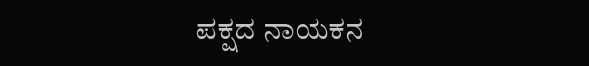ಪಕ್ಷದ ನಾಯಕನ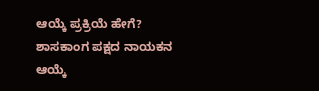ಆಯ್ಕೆ ಪ್ರಕ್ರಿಯೆ ಹೇಗೆ?
ಶಾಸಕಾಂಗ ಪಕ್ಷದ ನಾಯಕನ ಆಯ್ಕೆ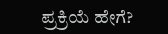ಪ್ರಕ್ರಿಯೆ ಹೇಗೆ?